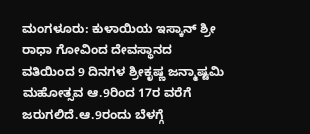ಮಂಗಳೂರು: ಕುಳಾಯಿಯ ಇಸ್ಕಾನ್ ಶ್ರೀ ರಾಧಾ ಗೋವಿಂದ ದೇವಸ್ಥಾನದ ವತಿಯಿಂದ 9 ದಿನಗಳ ಶ್ರೀಕೃಷ್ಣ ಜನ್ಮಾಷ್ಟಮಿ ಮಹೋತ್ಸವ ಆ.9ರಿಂದ 17ರ ವರೆಗೆ ಜರುಗಲಿದೆ.ಆ.9ರಂದು ಬೆಳಗ್ಗೆ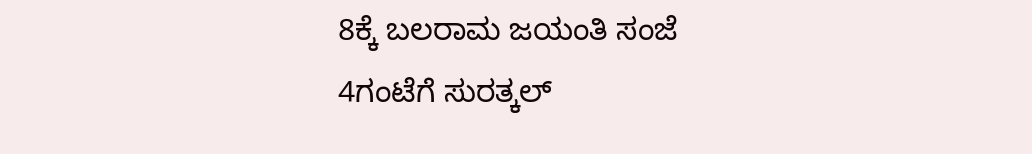8ಕ್ಕೆ ಬಲರಾಮ ಜಯಂತಿ ಸಂಜೆ 4ಗಂಟೆಗೆ ಸುರತ್ಕಲ್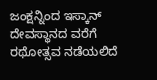ಜಂಕ್ಷನ್ನಿಂದ ಇಸ್ಕಾನ್ ದೇವಸ್ಥಾನದ ವರೆಗೆ ರಥೋತ್ಸವ ನಡೆಯಲಿದೆ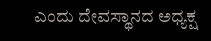ಎಂದು ದೇವಸ್ಥಾನದ ಅಧ್ಯಕ್ಷ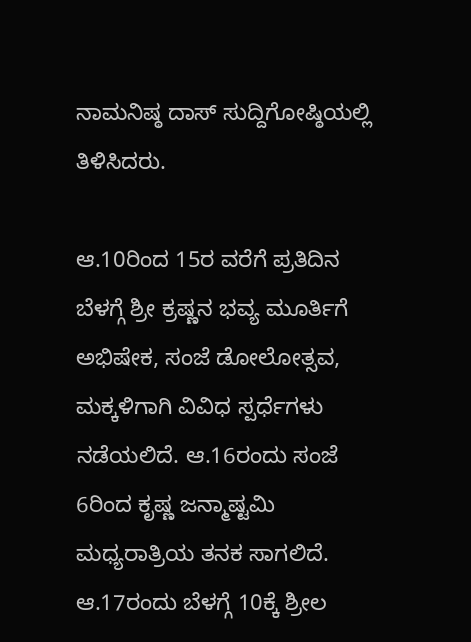ನಾಮನಿಷ್ಠ ದಾಸ್ ಸುದ್ದಿಗೋಷ್ಠಿಯಲ್ಲಿ ತಿಳಿಸಿದರು.

ಆ.10ರಿಂದ 15ರ ವರೆಗೆ ಪ್ರತಿದಿನ ಬೆಳಗ್ಗೆ ಶ್ರೀ ಕ್ರಷ್ಣನ ಭವ್ಯ ಮೂರ್ತಿಗೆ ಅಭಿಷೇಕ, ಸಂಜೆ ಡೋಲೋತ್ಸವ, ಮಕ್ಕಳಿಗಾಗಿ ವಿವಿಧ ಸ್ಪರ್ಧೆಗಳು ನಡೆಯಲಿದೆ. ಆ.16ರಂದು ಸಂಜೆ 6ರಿಂದ ಕೃಷ್ಣ ಜನ್ಮಾಷ್ಟಮಿ ಮಧ್ಯರಾತ್ರಿಯ ತನಕ ಸಾಗಲಿದೆ. ಆ.17ರಂದು ಬೆಳಗ್ಗೆ 10ಕ್ಕೆ ಶ್ರೀಲ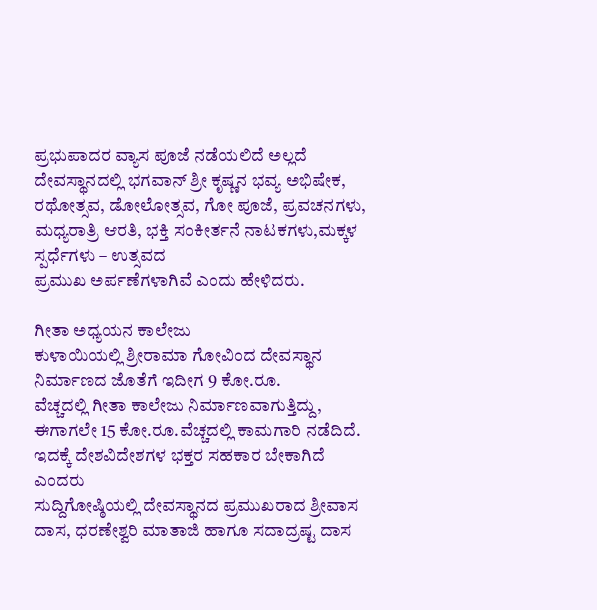ಪ್ರಭುಪಾದರ ವ್ಯಾಸ ಪೂಜೆ ನಡೆಯಲಿದೆ ಅಲ್ಲದೆ ದೇವಸ್ಥಾನದಲ್ಲಿ ಭಗವಾನ್ ಶ್ರೀ ಕೃಷ್ಣನ ಭವ್ಯ ಅಭಿಷೇಕ, ರಥೋತ್ಸವ, ಡೋಲೋತ್ಸವ, ಗೋ ಪೂಜೆ, ಪ್ರವಚನಗಳು, ಮಧ್ಯರಾತ್ರಿ ಆರತಿ, ಭಕ್ತಿ ಸಂಕೀರ್ತನೆ ನಾಟಕಗಳು,ಮಕ್ಕಳ ಸ್ಪರ್ಧೆಗಳು – ಉತ್ಸವದ
ಪ್ರಮುಖ ಅರ್ಪಣೆಗಳಾಗಿವೆ ಎಂದು ಹೇಳಿದರು.

ಗೀತಾ ಅಧ್ಯಯನ ಕಾಲೇಜು
ಕುಳಾಯಿಯಲ್ಲಿ ಶ್ರೀರಾಮಾ ಗೋವಿಂದ ದೇವಸ್ಥಾನ ನಿರ್ಮಾಣದ ಜೊತೆಗೆ ಇದೀಗ 9 ಕೋ.ರೂ.
ವೆಚ್ಚದಲ್ಲಿ ಗೀತಾ ಕಾಲೇಜು ನಿರ್ಮಾಣವಾಗುತ್ತಿದ್ದು,
ಈಗಾಗಲೇ 15 ಕೋ.ರೂ.ವೆಚ್ಚದಲ್ಲಿ ಕಾಮಗಾರಿ ನಡೆದಿದೆ. ಇದಕ್ಕೆ ದೇಶವಿದೇಶಗಳ ಭಕ್ತರ ಸಹಕಾರ ಬೇಕಾಗಿದೆ ಎಂದರು
ಸುದ್ದಿಗೋಷ್ಠಿಯಲ್ಲಿ ದೇವಸ್ಥಾನದ ಪ್ರಮುಖರಾದ ಶ್ರೀವಾಸ ದಾಸ, ಧರಣೇಶ್ವರಿ ಮಾತಾಜಿ ಹಾಗೂ ಸದಾದ್ರಷ್ಟ ದಾಸ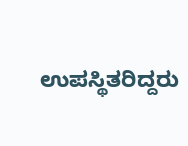ಉಪಸ್ಥಿತರಿದ್ದರು